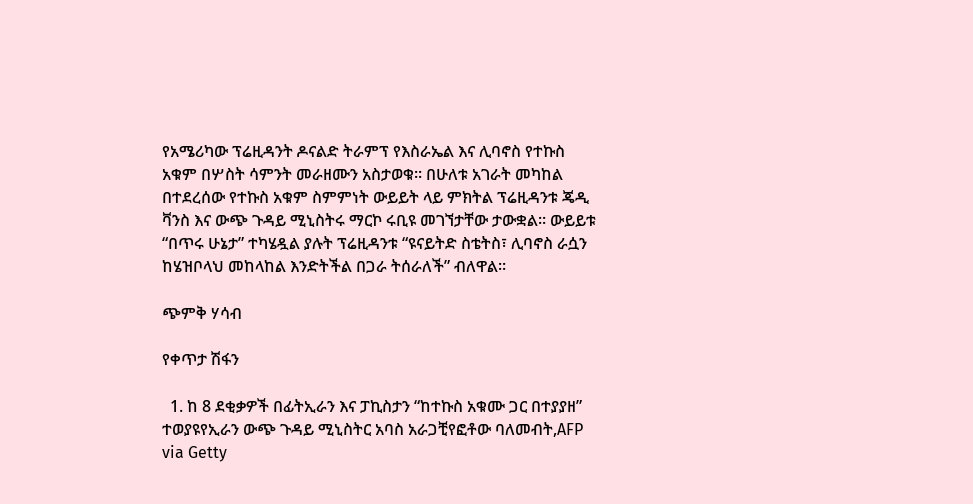የአሜሪካው ፕሬዚዳንት ዶናልድ ትራምፕ የእስራኤል እና ሊባኖስ የተኩስ አቁም በሦስት ሳምንት መራዘሙን አስታወቁ። በሁለቱ አገራት መካከል በተደረሰው የተኩስ አቁም ስምምነት ውይይት ላይ ምክትል ፕሬዚዳንቱ ጄዲ ቫንስ እና ውጭ ጉዳይ ሚኒስትሩ ማርኮ ሩቢዩ መገኘታቸው ታውቋል። ውይይቱ “በጥሩ ሁኔታ” ተካሄዷል ያሉት ፕሬዚዳንቱ “ዩናይትድ ስቴትስ፣ ሊባኖስ ራሷን ከሄዝቦላህ መከላከል እንድትችል በጋራ ትሰራለች” ብለዋል።

ጭምቅ ሃሳብ

የቀጥታ ሽፋን

  1. ከ 8 ደቂቃዎች በፊትኢራን እና ፓኪስታን “ከተኩስ አቁሙ ጋር በተያያዘ” ተወያዩየኢራን ውጭ ጉዳይ ሚኒስትር አባስ አራጋቺየፎቶው ባለመብት,AFP via Getty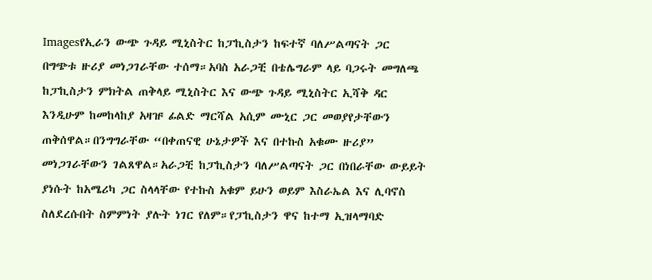Imagesየኢራን ውጭ ጉዳይ ሚኒስትር ከፓኪስታን ከፍተኛ ባለሥልጣናት ጋር በግጭቱ ዙሪያ መነጋገራቸው ተሰማ።አባስ አራጋቺ በቴሌግራም ላይ ባጋሩት መግለጫ ከፓኪስታን ምክትል ጠቅላይ ሚኒስትር እና ውጭ ጉዳይ ሚኒስትር ኢሻቅ ዳር እንዲሁም ከመከላከያ አዛዡ ፊልድ ማርሻል አሲም ሙኒር ጋር መወያየታቸውን ጠቅሰዋል።በንግግራቸው “በቀጠናዊ ሁኔታዎች እና በተኩስ አቁሙ ዙሪያ” መነጋገራቸውን ገልጸዋል።አራጋቺ ከፓኪስታን ባለሥልጣናት ጋር በነበራቸው ውይይት ያነሱት ከአሜሪካ ጋር ስላላቸው የተኩስ አቁም ይሁን ወይም እስራኤል እና ሊባኖስ ስለደረሱበት ስምምነት ያሉት ነገር የለም።የፓኪስታን ዋና ከተማ ኢዝላማባድ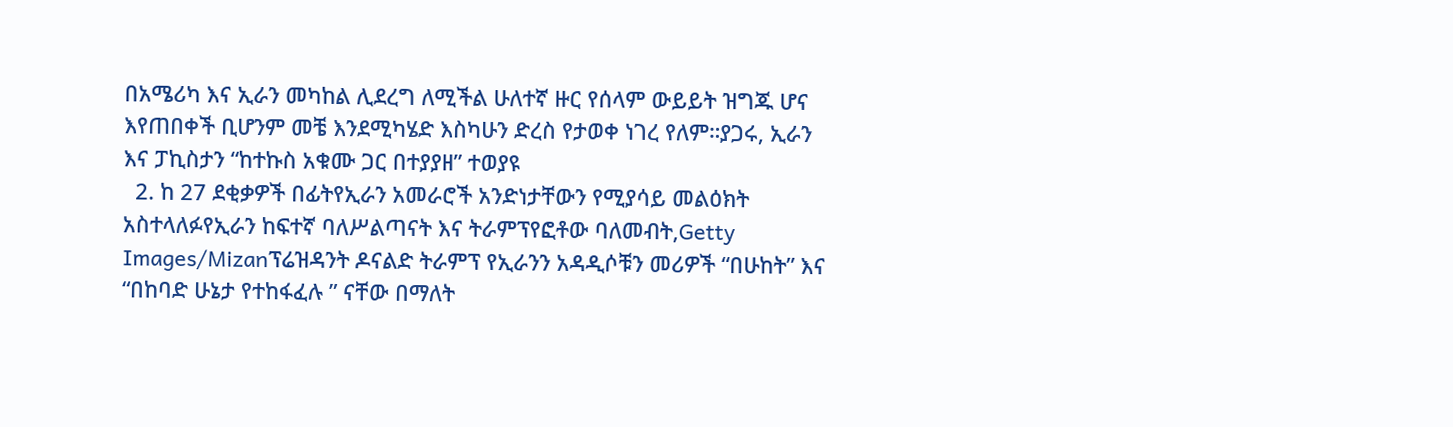በአሜሪካ እና ኢራን መካከል ሊደረግ ለሚችል ሁለተኛ ዙር የሰላም ውይይት ዝግጁ ሆና እየጠበቀች ቢሆንም መቼ እንደሚካሄድ እስካሁን ድረስ የታወቀ ነገረ የለም።ያጋሩ, ኢራን እና ፓኪስታን “ከተኩስ አቁሙ ጋር በተያያዘ” ተወያዩ
  2. ከ 27 ደቂቃዎች በፊትየኢራን አመራሮች አንድነታቸውን የሚያሳይ መልዕክት አስተላለፉየኢራን ከፍተኛ ባለሥልጣናት እና ትራምፕየፎቶው ባለመብት,Getty Images/Mizanፕሬዝዳንት ዶናልድ ትራምፕ የኢራንን አዳዲሶቹን መሪዎች “በሁከት” እና “በከባድ ሁኔታ የተከፋፈሉ ” ናቸው በማለት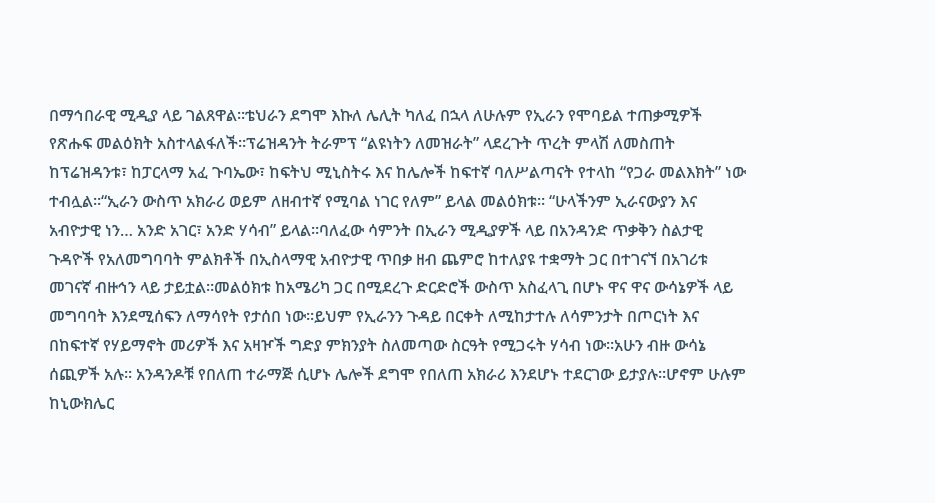በማኅበራዊ ሚዲያ ላይ ገልጸዋል።ቴህራን ደግሞ እኩለ ሌሊት ካለፈ በኋላ ለሁሉም የኢራን የሞባይል ተጠቃሚዎች የጽሑፍ መልዕክት አስተላልፋለች።ፕሬዝዳንት ትራምፕ “ልዩነትን ለመዝራት” ላደረጉት ጥረት ምላሽ ለመስጠት ከፕሬዝዳንቱ፣ ከፓርላማ አፈ ጉባኤው፣ ከፍትህ ሚኒስትሩ እና ከሌሎች ከፍተኛ ባለሥልጣናት የተላከ “የጋራ መልእክት” ነው ተብሏል።“ኢራን ውስጥ አክራሪ ወይም ለዘብተኛ የሚባል ነገር የለም” ይላል መልዕክቱ። “ሁላችንም ኢራናውያን እና አብዮታዊ ነን… አንድ አገር፣ አንድ ሃሳብ” ይላል።ባለፈው ሳምንት በኢራን ሚዲያዎች ላይ በአንዳንድ ጥቃቅን ስልታዊ ጉዳዮች የአለመግባባት ምልክቶች በኢስላማዊ አብዮታዊ ጥበቃ ዘብ ጨምሮ ከተለያዩ ተቋማት ጋር በተገናኘ በአገሪቱ መገናኛ ብዙኅን ላይ ታይቷል።መልዕክቱ ከአሜሪካ ጋር በሚደረጉ ድርድሮች ውስጥ አስፈላጊ በሆኑ ዋና ዋና ውሳኔዎች ላይ መግባባት እንደሚሰፍን ለማሳየት የታሰበ ነው።ይህም የኢራንን ጉዳይ በርቀት ለሚከታተሉ ለሳምንታት በጦርነት እና በከፍተኛ የሃይማኖት መሪዎች እና አዛዦች ግድያ ምክንያት ስለመጣው ስርዓት የሚጋሩት ሃሳብ ነው።አሁን ብዙ ውሳኔ ሰጪዎች አሉ። አንዳንዶቹ የበለጠ ተራማጅ ሲሆኑ ሌሎች ደግሞ የበለጠ አክራሪ እንደሆኑ ተደርገው ይታያሉ።ሆኖም ሁሉም ከኒውክሌር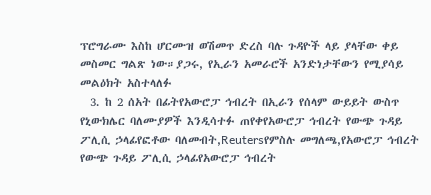ፕሮግራሙ እስከ ሆርሙዝ ወሽመጥ ድረስ ባሉ ጉዳዮች ላይ ያላቸው ቀይ መስመር ግልጽ ነው።ያጋሩ, የኢራን አመራሮች አንድነታቸውን የሚያሳይ መልዕክት አስተላለፉ
  3. ከ 2 ሰአት በፊትየአውሮፓ ኅብረት በኢራን የሰላም ውይይት ውስጥ የኒውክሌር ባለሙያዎች እንዲሳተፉ ጠየቀየአውሮፓ ኅብረት የውጭ ጉዳይ ፖሊሲ ኃላፊየፎቶው ባለመብት,Reutersየምስሉ መግለጫ,የአውሮፓ ኅብረት የውጭ ጉዳይ ፖሊሲ ኃላፊየአውሮፓ ኅብረት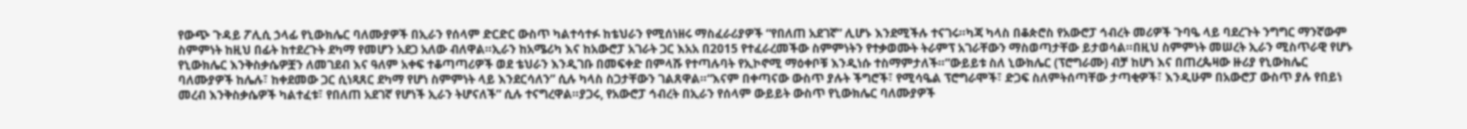የውጭ ጉዳይ ፖሊሲ ኃላፊ የኒውክሌር ባለሙያዎች በኢራን የሰላም ድርድር ውስጥ ካልተሳተፉ ከቴህራን የሚሰነዘሩ ማስፈራሪያዎች “የበለጠ አደገኛ” ሊሆኑ እንደሚችሉ ተናገሩ።ካጃ ካላስ በቆጵሮስ የአውሮፓ ኅብረት መሪዎች ጉባዔ ላይ ባደረጉት ንግግር ማንኛውም ስምምነት ከዚህ በፊት ከተደረጉት ደካማ የመሆን አደጋ አለው ብለዋል።ኢራን ከአሜሪካ እና ከአውሮፓ አገራት ጋር እአአ በ2015 የተፈራረመችው ስምምነትን የተቃወሙት ትራምፕ አገራቸውን ማስወጣታቸው ይታወሳል።በዚህ ስምምነት መሠረት ኢራን ሚስጥራዊ የሆኑ የኒውክሌር እንቅስቃሴዎቿን ለመገደብ እና ዓለም አቀፍ ተቆጣጣሪዎች ወደ ቴህራን እንዲገቡ በመፍቀድ በምላሹ የተጣሉባት የኢኮኖሚ ማዕቀቦቹ እንዲነሱ ተስማምታለች።”ውይይቱ ስለ ኒውክሌር (ፕሮግራሙ) ብቻ ከሆነ እና በጠረጴዛው ዙሪያ የኒውክሌር ባለሙያዎች ከሌሉ፣ ከቀደመው ጋር ሲነጻጸር ደካማ የሆነ ስምምነት ላይ እንደርሳለን” ሲሉ ካላስ ስጋታቸውን ገልጸዋል።“እናም በቀጣናው ውስጥ ያሉት ችግሮች፣ የሚሳዔል ፕሮግራሞች፣ ድጋፍ ስለምትሰጣቸው ታጣቂዎች፣ እንዲሁም በአውሮፓ ውስጥ ያሉ የበይነ መረብ እንቅስቃሴዎች ካልተፈቱ፣ የበለጠ አደገኛ የሆነች ኢራን ትሆናለች” ሲሉ ተናግረዋል።ያጋሩ, የአውሮፓ ኅብረት በኢራን የሰላም ውይይት ውስጥ የኒውክሌር ባለሙያዎች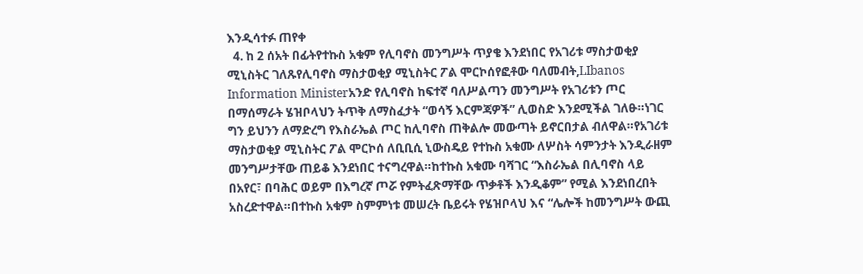እንዲሳተፉ ጠየቀ
  4. ከ 2 ሰአት በፊትየተኩስ አቁም የሊባኖስ መንግሥት ጥያቄ እንደነበር የአገሪቱ ማስታወቂያ ሚኒስትር ገለጹየሊባኖስ ማስታወቂያ ሚኒስትር ፖል ሞርኮሰየፎቶው ባለመብት,LIbanos Information Ministerአንድ የሊባኖስ ከፍተኛ ባለሥልጣን መንግሥት የአገሪቱን ጦር በማሰማራት ሄዝቦላህን ትጥቅ ለማስፈታት “ወሳኝ እርምጃዎች” ሊወስድ እንደሚችል ገለፁ።ነገር ግን ይህንን ለማድረግ የእስራኤል ጦር ከሊባኖስ ጠቅልሎ መውጣት ይኖርበታል ብለዋል።የአገሪቱ ማስታወቂያ ሚኒስትር ፖል ሞርኮሰ ለቢቢሲ ኒውስዴይ የተኩስ አቁሙ ለሦስት ሳምንታት እንዲራዘም መንግሥታቸው ጠይቆ እንደነበር ተናግረዋል።ከተኩስ አቁሙ ባሻገር “እስራኤል በሊባኖስ ላይ በአየር፣ በባሕር ወይም በእግረኛ ጦሯ የምትፈጽማቸው ጥቃቶች እንዲቆም” የሚል እንደነበረበት አስረድተዋል።በተኩስ አቁም ስምምነቱ መሠረት ቤይሩት የሄዝቦላህ እና “ሌሎች ከመንግሥት ውጪ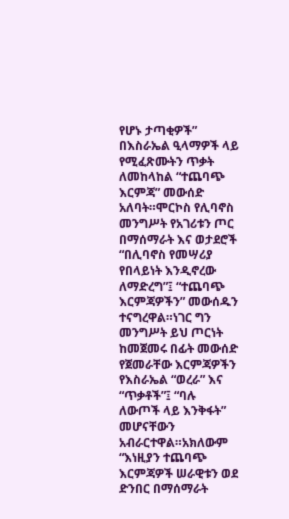የሆኑ ታጣቂዎች” በእስራኤል ዒላማዎች ላይ የሚፈጽሙትን ጥቃት ለመከላከል “ተጨባጭ እርምጃ” መውሰድ አለባት።ሞርኮስ የሊባኖስ መንግሥት የአገሪቱን ጦር በማሰማራት እና ወታደሮች “በሊባኖስ የመሣሪያ የበላይነት እንዲኖረው ለማድረግ”፤ “ተጨባጭ እርምጃዎችን” መውሰዱን ተናግረዋል።ነገር ግን መንግሥት ይህ ጦርነት ከመጀመሩ በፊት መውሰድ የጀመራቸው እርምጃዎችን የእስራኤል “ወረራ” እና “ጥቃቶች”፤ “ባሉ ለውጦች ላይ እንቅፋት” መሆናቸውን አብራርተዋል።አክለውም “እነዚያን ተጨባጭ እርምጃዎች ሠራዊቱን ወደ ድንበር በማሰማራት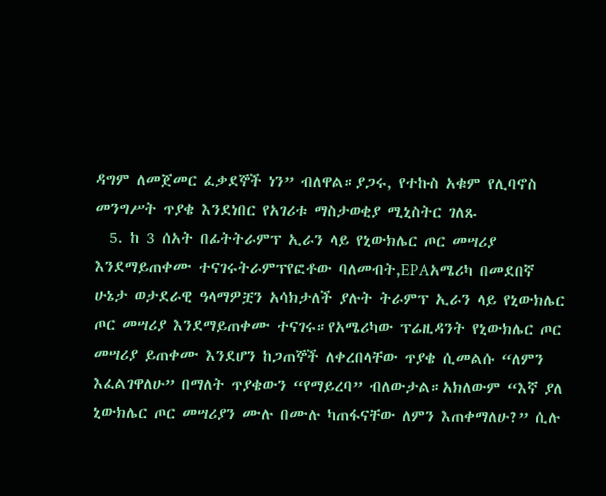ዳግም ለመጀመር ፈቃደኞች ነን” ብለዋል።ያጋሩ, የተኩስ አቁም የሊባኖስ መንግሥት ጥያቄ እንደነበር የአገሪቱ ማስታወቂያ ሚኒስትር ገለጹ
  5. ከ 3 ሰአት በፊትትራምፕ ኢራን ላይ የኒውክሌር ጦር መሣሪያ እንደማይጠቀሙ ተናገሩትራምፕየፎቶው ባለመብት,EPAአሜሪካ በመደበኛ ሁኔታ ወታደራዊ ዓላማዎቿን አሳክታለች ያሉት ትራምፕ ኢራን ላይ የኒውክሌር ጦር መሣሪያ እንደማይጠቀሙ ተናገሩ።የአሜሪካው ፕሬዚዳንት የኒውክሌር ጦር መሣሪያ ይጠቀሙ እንደሆን ከጋጠኞች ለቀረበላቸው ጥያቄ ሲመልሱ “ለምን እፈልገዋለሁ” በማለት ጥያቄውን “የማይረባ” ብለውታል።አክለውም “እኛ ያለ ኒውክሌር ጦር መሣሪያን ሙሉ በሙሉ ካጠፋናቸው ለምን እጠቀማለሁ?” ሲሉ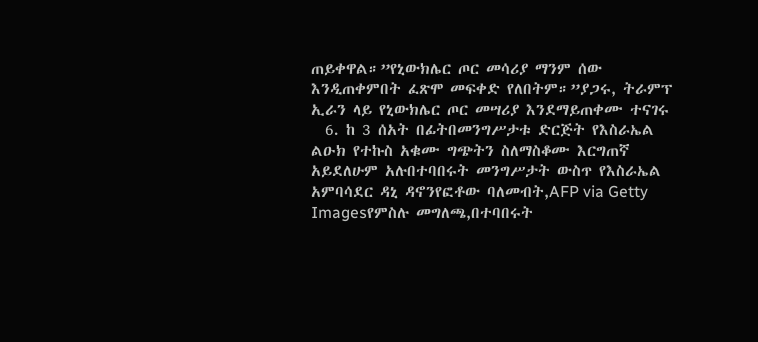ጠይቀዋል።”የኒውክሌር ጦር መሳሪያ ማንም ሰው እንዲጠቀምበት ፈጽሞ መፍቀድ የለበትም።”ያጋሩ, ትራምፕ ኢራን ላይ የኒውክሌር ጦር መሣሪያ እንደማይጠቀሙ ተናገሩ
  6. ከ 3 ሰአት በፊትበመንግሥታቱ ድርጅት የእስራኤል ልዑክ የተኩስ አቁሙ ግጭትን ስለማስቆሙ እርግጠኛ አይደለሁም አሉበተባበሩት መንግሥታት ውስጥ የእስራኤል አምባሳደር ዳኒ ዳኖንየፎቶው ባለመብት,AFP via Getty Imagesየምስሉ መግለጫ,በተባበሩት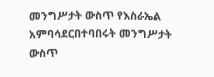መንግሥታት ውስጥ የእስራኤል አምባሳደርበተባበሩት መንግሥታት ውስጥ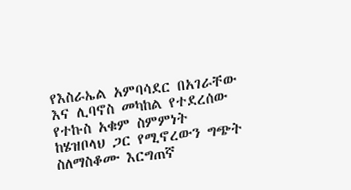የእስራኤል አምባሳደር በአገራቸው እና ሊባኖስ መካከል የተደረሰው የተኩስ አቁም ስምምነት ከሄዝቦላህ ጋር የሚኖረውን ግጭት ስለማስቆሙ እርግጠኛ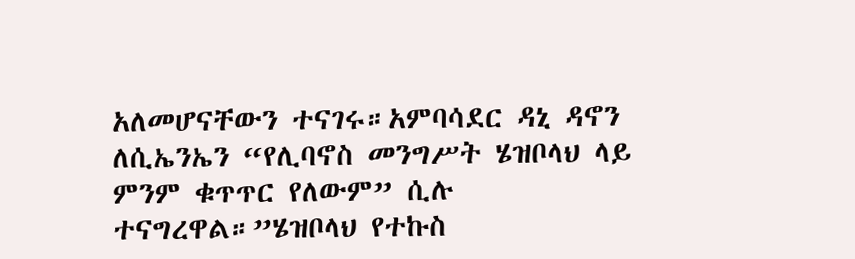አለመሆናቸውን ተናገሩ።አምባሳደር ዳኒ ዳኖን ለሲኤንኤን “የሊባኖስ መንግሥት ሄዝቦላህ ላይ ምንም ቁጥጥር የለውም” ሲሉ ተናግረዋል።”ሄዝቦላህ የተኩስ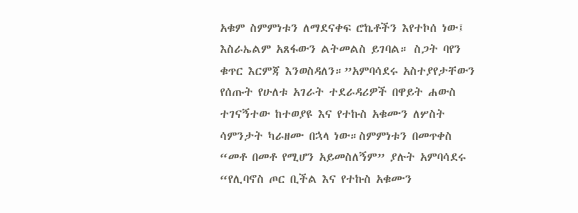አቁም ስምምነቱን ለማደናቀፍ ሮኬቶችን እየተኮሰ ነው፤ እስራኤልም አጸፋውን ልትመልስ ይገባል። ስጋት ባየን ቁጥር እርምጃ እንወስዳለን።”አምባሳደሩ አስተያየታቸውን የሰጡት የሁለቱ አገራት ተደራዳሪዎች በዋይት ሐውስ ተገናኝተው ከተወያዩ እና የተኩስ አቁሙን ለሦስት ሳምንታት ካራዘሙ በኋላ ነው።ስምምነቱን በመጥቀስ “መቶ በመቶ የሚሆን አይመስለኝም” ያሉት አምባሳደሩ “የሊባኖስ ጦር ቢችል እና የተኩስ አቁሙን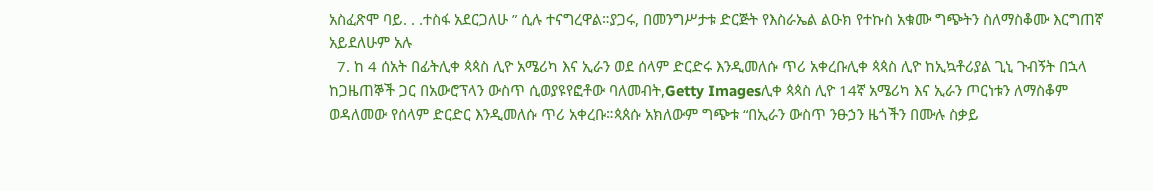አስፈጽሞ ባይ. . .ተስፋ አደርጋለሁ ” ሲሉ ተናግረዋል።ያጋሩ, በመንግሥታቱ ድርጅት የእስራኤል ልዑክ የተኩስ አቁሙ ግጭትን ስለማስቆሙ እርግጠኛ አይደለሁም አሉ
  7. ከ 4 ሰአት በፊትሊቀ ጳጳስ ሊዮ አሜሪካ እና ኢራን ወደ ሰላም ድርድሩ እንዲመለሱ ጥሪ አቀረቡሊቀ ጳጳስ ሊዮ ከኢኳቶሪያል ጊኒ ጉብኝት በኋላ ከጋዜጠኞች ጋር በአውሮፕላን ውስጥ ሲወያዩየፎቶው ባለመብት,Getty Imagesሊቀ ጳጳስ ሊዮ 14ኛ አሜሪካ እና ኢራን ጦርነቱን ለማስቆም ወዳለመው የሰላም ድርድር እንዲመለሱ ጥሪ አቀረቡ።ጳጰሱ አክለውም ግጭቱ “በኢራን ውስጥ ንፁኃን ዜጎችን በሙሉ ስቃይ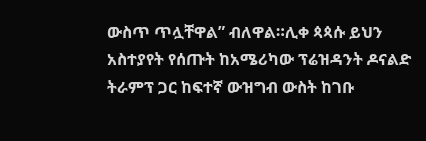ውስጥ ጥሏቸዋል” ብለዋል።ሊቀ ጳጳሱ ይህን አስተያየት የሰጡት ከአሜሪካው ፕሬዝዳንት ዶናልድ ትራምፕ ጋር ከፍተኛ ውዝግብ ውስት ከገቡ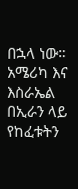በኋላ ነው። አሜሪካ እና እስራኤል በኢራን ላይ የከፈቱትን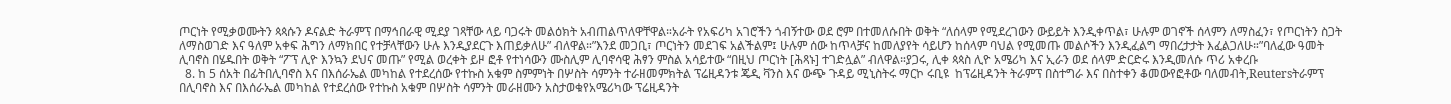ጦርነት የሚቃወሙትን ጳጳሱን ዶናልድ ትራምፕ በማኅበራዊ ሚደያ ገጻቸው ላይ ባጋሩት መልዕክት አብጠልጥለዋቸዋል።አራት የአፍሪካ አገሮችን ጎብኝተው ወደ ሮም በተመለሱበት ወቅት “ለሰላም የሚደረገውን ውይይት እንዲቀጥል፣ ሁሉም ወገኖች ሰላምን ለማስፈን፣ የጦርነትን ስጋት ለማስወገድ እና ዓለም አቀፍ ሕግን ለማክበር የተቻላቸውን ሁሉ እንዲያደርጉ እጠይቃለሁ” ብለዋል።”እንደ መጋቢ፣ ጦርነትን መደገፍ አልችልም፤ ሁሉም ሰው ከጥላቻና ከመለያየት ሳይሆን ከሰላም ባህል የሚመጡ መልሶችን እንዲፈልግ ማበረታታት እፈልጋለሁ።”ባለፈው ዓመት ሊባኖስ በሄዱበት ወቅት “ፖፕ ሊዮ እንኳን ደህና መጡ” የሚል ወረቀት ይዞ ፎቶ የተነሳውን ሙስሊም ሊባኖሳዊ ሕፃን ምስል አሳይተው “በዚህ ጦርነት [ሕጻኑ] ተገድሏል” ብለዋል።ያጋሩ, ሊቀ ጳጳስ ሊዮ አሜሪካ እና ኢራን ወደ ሰላም ድርድሩ እንዲመለሱ ጥሪ አቀረቡ
  8. ከ 5 ሰአት በፊትበሊባኖስ እና በእሰራኤል መካከል የተደረሰው የተኩስ አቁም ስምምነት በሦስት ሳምንት ተራዘመምክትል ፕሬዚዳንቱ ጄዲ ቫንስ እና ውጭ ጉዳይ ሚኒስትሩ ማርኮ ሩቢዩ  ከፕሬዚዳንት ትራምፕ በስተግራ እና በስተቀን ቆመውየፎቶው ባለመብት,Reutersትራምፕ በሊባኖስ እና በእሰራኤል መካከል የተደረሰው የተኩስ አቁም በሦስት ሳምንት መራዘሙን አስታወቁየአሜሪካው ፕሬዚዳንት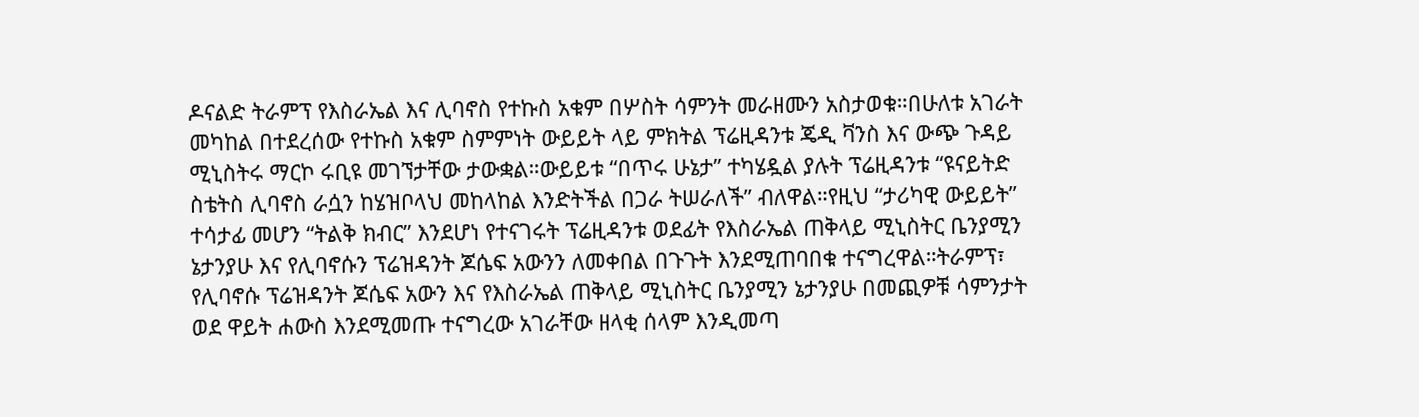ዶናልድ ትራምፕ የእስራኤል እና ሊባኖስ የተኩስ አቁም በሦስት ሳምንት መራዘሙን አስታወቁ።በሁለቱ አገራት መካከል በተደረሰው የተኩስ አቁም ስምምነት ውይይት ላይ ምክትል ፕሬዚዳንቱ ጄዲ ቫንስ እና ውጭ ጉዳይ ሚኒስትሩ ማርኮ ሩቢዩ መገኘታቸው ታውቋል።ውይይቱ “በጥሩ ሁኔታ” ተካሄዷል ያሉት ፕሬዚዳንቱ “ዩናይትድ ስቴትስ ሊባኖስ ራሷን ከሄዝቦላህ መከላከል እንድትችል በጋራ ትሠራለች” ብለዋል።የዚህ “ታሪካዊ ውይይት” ተሳታፊ መሆን “ትልቅ ክብር” እንደሆነ የተናገሩት ፕሬዚዳንቱ ወደፊት የእስራኤል ጠቅላይ ሚኒስትር ቤንያሚን ኔታንያሁ እና የሊባኖሱን ፕሬዝዳንት ጆሴፍ አውንን ለመቀበል በጉጉት እንደሚጠባበቁ ተናግረዋል።ትራምፕ፣ የሊባኖሱ ፕሬዝዳንት ጆሴፍ አውን እና የእስራኤል ጠቅላይ ሚኒስትር ቤንያሚን ኔታንያሁ በመጪዎቹ ሳምንታት ወደ ዋይት ሐውስ እንደሚመጡ ተናግረው አገራቸው ዘላቂ ሰላም እንዲመጣ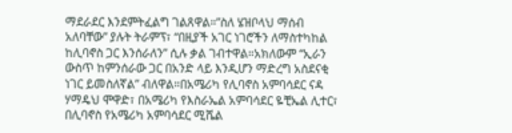ማደራደር እንደምትፈልግ ገልጸዋል።”ስለ ሄዝቦላህ ማሰብ አለባቸው” ያሉት ትራምፕ፣ “በዚያች አገር ነገሮችን ለማስተካከል ከሊባኖስ ጋር እንሰራለን” ሲሉ ቃል ገብተዋል።አክለውም “ኢራን ውስጥ ከምንሰራው ጋር በአንድ ላይ እንዲሆን ማድረግ አስደናቂ ነገር ይመስለኛል” ብለዋል።በአሜሪካ የሊባኖስ አምባሳደር ናዳ ሃማዴህ ሞዋድ፣ በአሜሪካ የእስራኤል አምባሳደር ዬቺኤል ሊተር፣ በሊባኖስ የአሜሪካ አምባሳደር ሚሼል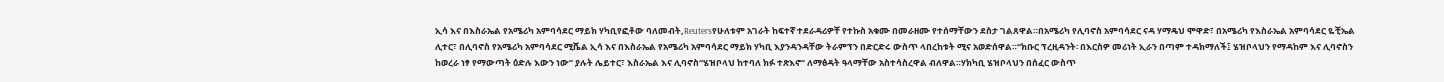ኢሳ እና በእስራኤል የአሜሪካ አምባሳደር ማይክ ሃካቢየፎቶው ባለመብት,Reutersየሁለቱም አገራት ከፍተኛ ተደራዳሪዎቸ የተኩስ አቁሙ በመራዘሙ የተሰማቸውን ደስታ ገልጸዋል።በአሜሪካ የሊባኖስ አምባሳደር ናዳ ሃማዴህ ሞዋድ፣ በአሜሪካ የእስራኤል አምባሳደር ዬቺኤል ሊተር፣ በሊባኖስ የአሜሪካ አምባሳደር ሚሼል ኢሳ እና በእስራኤል የአሜሪካ አምባሳደር ማይክ ሃካቢ እያንዳንዳቸው ትራምፕን በድርድሩ ውስጥ ላበረከቱት ሚና አወድሰዋል።“ክቡር ፕረዚዳንት፡ በእርስዎ መሪነት ኢራን በጣም ተዳክማለች፤ ሄዝቦላህን የማዳከም እና ሊባኖስን ከወረራ ነፃ የማውጣት ዕድሉ እውን ነው” ያሉት ሌይተር፣ እስራኤል እና ሊባኖስ“ሄዝቦላህ ከተባለ ክፉ ተጽእኖ” ለማፅዳት ዓላማቸው አስተሳስረዋል ብለዋል።ሃክካቢ ሄዝቦላህን በሰፈር ውስጥ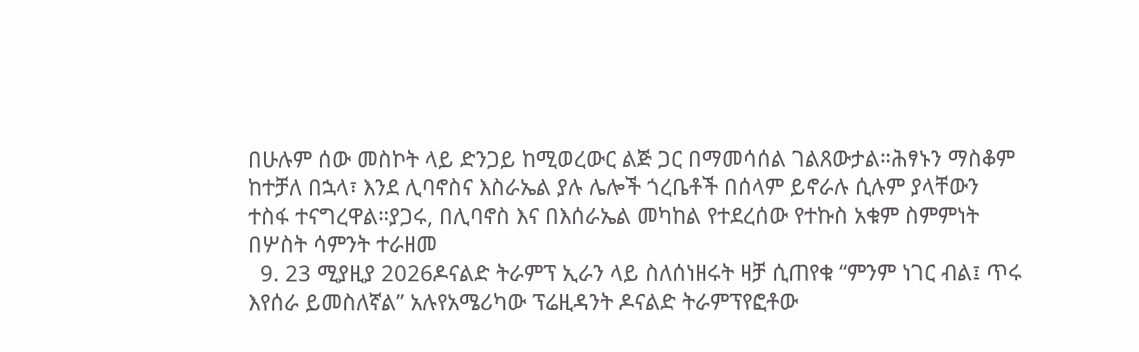በሁሉም ሰው መስኮት ላይ ድንጋይ ከሚወረውር ልጅ ጋር በማመሳሰል ገልጸውታል።ሕፃኑን ማስቆም ከተቻለ በኋላ፣ እንደ ሊባኖስና እስራኤል ያሉ ሌሎች ጎረቤቶች በሰላም ይኖራሉ ሲሉም ያላቸውን ተስፋ ተናግረዋል።ያጋሩ, በሊባኖስ እና በእሰራኤል መካከል የተደረሰው የተኩስ አቁም ስምምነት በሦስት ሳምንት ተራዘመ
  9. 23 ሚያዚያ 2026ዶናልድ ትራምፕ ኢራን ላይ ስለሰነዘሩት ዛቻ ሲጠየቁ “ምንም ነገር ብል፤ ጥሩ እየሰራ ይመስለኛል” አሉየአሜሪካው ፕሬዚዳንት ዶናልድ ትራምፕየፎቶው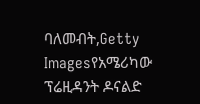ባለመብት,Getty Imagesየአሜሪካው ፕሬዚዳንት ዶናልድ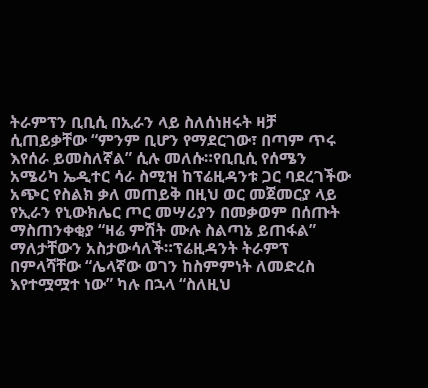ትራምፕን ቢቢሲ በኢራን ላይ ስለሰነዘሩት ዛቻ ሲጠይቃቸው “ምንም ቢሆን የማደርገው፣ በጣም ጥሩ እየሰራ ይመስለኛል” ሲሉ መለሱ።የቢቢሲ የሰሜን አሜሪካ ኤዲተር ሳራ ስሚዝ ከፕሬዚዳንቱ ጋር ባደረገችው አጭር የስልክ ቃለ መጠይቅ በዚህ ወር መጀመርያ ላይ የኢራን የኒውክሌር ጦር መሣሪያን በመቃወም በሰጡት ማስጠንቀቂያ “ዛሬ ምሽት ሙሉ ስልጣኔ ይጠፋል” ማለታቸውን አስታውሳለች።ፕሬዚዳንት ትራምፕ በምላሻቸው “ሌላኛው ወገን ከስምምነት ለመድረስ እየተሟሟተ ነው” ካሉ በኋላ “ስለዚህ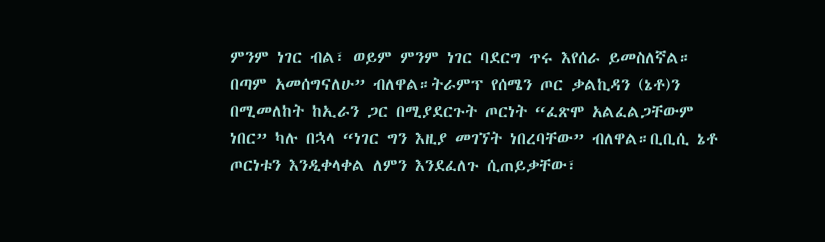ምንም ነገር ብል፣ ወይም ምንም ነገር ባደርግ ጥሩ እየሰራ ይመስለኛል። በጣም አመሰግናለሁ” ብለዋል።ትራምፕ የሰሜን ጦር ቃልኪዳን (ኔቶ)ን በሚመለከት ከኢራን ጋር በሚያደርጉት ጦርነት “ፈጽሞ አልፈልጋቸውም ነበር” ካሉ በኋላ “ነገር ግን እዚያ መገኘት ነበረባቸው” ብለዋል።ቢቢሲ ኔቶ ጦርነቱን እንዲቀላቀል ለምን እንደፈለጉ ሲጠይቃቸው፣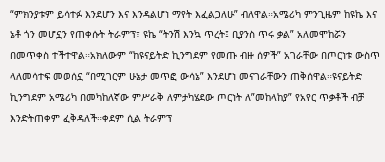“ምክንያቱም ይሳተፉ እንደሆን እና እንዳልሆነ ማየት እፈልጋለሁ” ብለዋል።አሜሪካ ምንጊዜም ከዩኬ እና ኔቶ ጎን መሆኗን የጠቀሱት ትራምፕ፣ ዩኬ “ትንሽ እንኳ ጥረት፤ ቢያንስ ጥሩ ቃል” አለመሞከሯን በመጥቀስ ተችተዋል።አክለውም “ከዩናይትድ ኪንግደም የመጡ ብዙ ሰዎች” አገራቸው በጦርነቱ ውስጥ ላለመሳተፍ መወሰኗ “በሚገርም ሁኔታ መጥፎ ውሳኔ” እንደሆነ መናገራቸውን ጠቅሰዋል።ዩናይትድ ኪንግደም አሜሪካ በመካከለኛው ምሥራቅ ለምታካሄደው ጦርነት ለ”መከላከያ” የአየር ጥቃቶች ብቻ እንድትጠቀም ፈቅዳለች።ቀደም ሲል ትራምፕ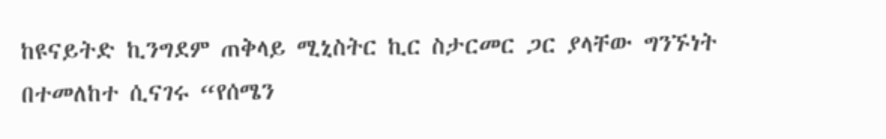ከዩናይትድ ኪንግደም ጠቅላይ ሚኒስትር ኪር ስታርመር ጋር ያላቸው ግንኙነት በተመለከተ ሲናገሩ “የሰሜን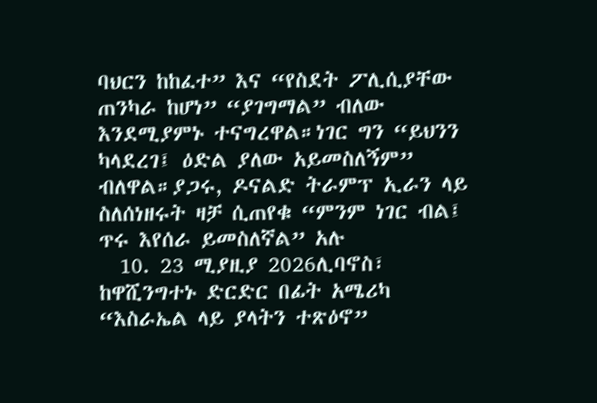ባህርን ከከፈተ” እና “የስደት ፖሊሲያቸው ጠንካራ ከሆነ” “ያገግማል” ብለው እንደሚያምኑ ተናግረዋል።ነገር ግን “ይህንን ካላደረገ፤ ዕድል ያለው አይመስለኝም” ብለዋል።ያጋሩ, ዶናልድ ትራምፕ ኢራን ላይ ስለሰነዘሩት ዛቻ ሲጠየቁ “ምንም ነገር ብል፤ ጥሩ እየሰራ ይመስለኛል” አሉ
  10. 23 ሚያዚያ 2026ሊባኖስ፣ ከዋሺንግተኑ ድርድር በፊት አሜሪካ “እስራኤል ላይ ያላትን ተጽዕኖ”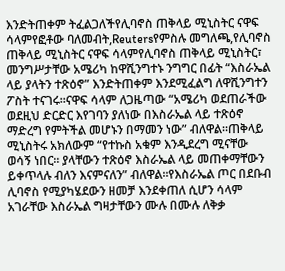እንድትጠቀም ትፈልጋለችየሊባኖስ ጠቅላይ ሚኒስትር ናዋፍ ሳላምየፎቶው ባለመብት,Reutersየምስሉ መግለጫ,የሊባኖስ ጠቅላይ ሚኒስትር ናዋፍ ሳላምየሊባኖስ ጠቅላይ ሚኒስትር፣ መንግሥታቸው አሜሪካ ከዋሺንግተኑ ንግግር በፊት “እስራኤል ላይ ያላትን ተጽዕኖ” እንድትጠቀም እንደሚፈልግ ለዋሺንግተን ፖስት ተናገሩ።ናዋፍ ሳላም ለጋዜጣው “አሜሪካ ወደጠራችው ወደዚህ ድርድር እየገባን ያለነው በእስራኤል ላይ ተጽዕኖ ማድረግ የምትችል መሆኑን በማመን ነው” ብለዋል።ጠቅላይ ሚኒስትሩ አክለውም “የተኩስ አቁም እንዲደረግ ሚናቸው ወሳኝ ነበር። ያላቸውን ተጽዕኖ እስራኤል ላይ መጠቀማቸውን ይቀጥላሉ ብለን እናምናለን” ብለዋል።የእስራኤል ጦር በደቡብ ሊባኖስ የሚያካሄደውን ዘመቻ እንደቀጠለ ሲሆን ሳላም አገራቸው እስራኤል ግዛታቸውን ሙሉ በሙሉ ለቅቃ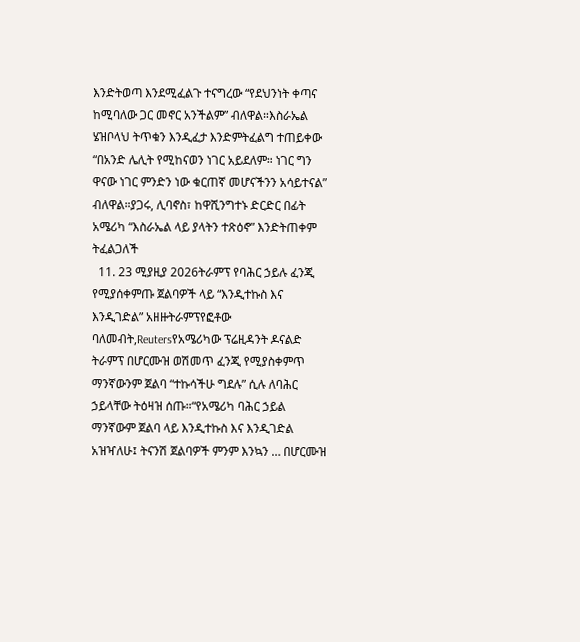እንድትወጣ እንደሚፈልጉ ተናግረው “የደህንነት ቀጣና ከሚባለው ጋር መኖር አንችልም” ብለዋል።እስራኤል ሄዝቦላህ ትጥቁን እንዲፈታ እንድምትፈልግ ተጠይቀው “በአንድ ሌሊት የሚከናወን ነገር አይደለም። ነገር ግን ዋናው ነገር ምንድን ነው ቁርጠኛ መሆናችንን አሳይተናል” ብለዋል።ያጋሩ, ሊባኖስ፣ ከዋሺንግተኑ ድርድር በፊት አሜሪካ “እስራኤል ላይ ያላትን ተጽዕኖ” እንድትጠቀም ትፈልጋለች
  11. 23 ሚያዚያ 2026ትራምፕ የባሕር ኃይሉ ፈንጂ የሚያሰቀምጡ ጀልባዎች ላይ “እንዲተኩስ እና እንዲገድል” አዘዙትራምፕየፎቶው ባለመብት,Reutersየአሜሪካው ፕሬዚዳንት ዶናልድ ትራምፕ በሆርሙዝ ወሽመጥ ፈንጂ የሚያስቀምጥ ማንኛውንም ጀልባ “ተኩሳችሁ ግደሉ” ሲሉ ለባሕር ኃይላቸው ትዕዛዝ ሰጡ።“የአሜሪካ ባሕር ኃይል ማንኛውም ጀልባ ላይ እንዲተኩስ እና እንዲገድል አዝዣለሁ፤ ትናንሽ ጀልባዎች ምንም እንኳን … በሆርሙዝ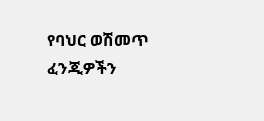የባህር ወሽመጥ ፈንጂዎችን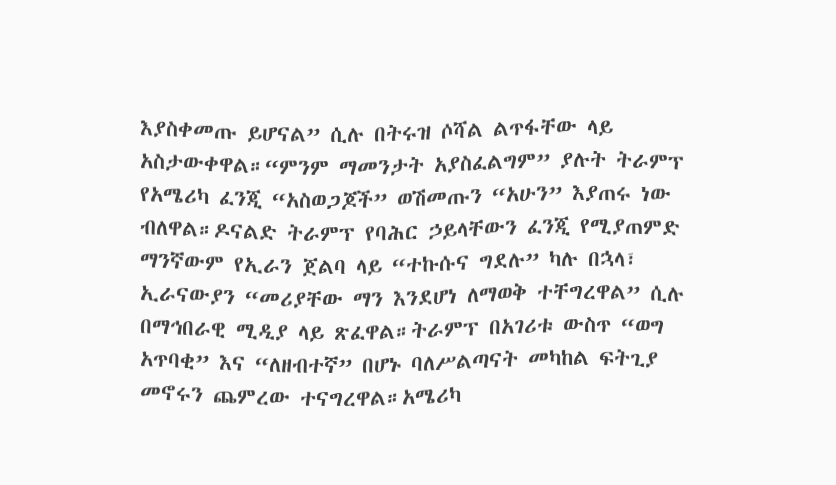እያስቀመጡ ይሆናል” ሲሉ በትሩዝ ሶሻል ልጥፋቸው ላይ አስታውቀዋል።“ምንም ማመንታት አያስፈልግም” ያሉት ትራምፕ የአሜሪካ ፈንጂ “አስወጋጆች” ወሽመጡን “አሁን” እያጠሩ ነው ብለዋል።ዶናልድ ትራምፕ የባሕር ኃይላቸውን ፈንጂ የሚያጠምድ ማንኛውም የኢራን ጀልባ ላይ “ተኩሱና ግደሉ” ካሉ በኋላ፣ ኢራናውያን “መሪያቸው ማን እንደሆነ ለማወቅ ተቸግረዋል” ሲሉ በማኅበራዊ ሚዲያ ላይ ጽፈዋል።ትራምፕ በአገሪቱ ውስጥ “ወግ አጥባቂ” እና “ለዘብተኛ” በሆኑ ባለሥልጣናት መካከል ፍትጊያ መኖሩን ጨምረው ተናግረዋል።አሜሪካ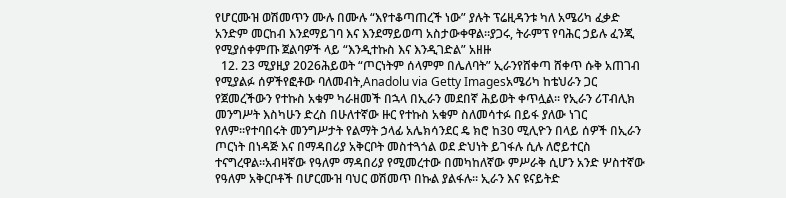የሆርሙዝ ወሽመጥን ሙሉ በሙሉ “እየተቆጣጠረች ነው” ያሉት ፕሬዚዳንቱ ካለ አሜሪካ ፈቃድ አንድም መርከብ እንደማይገባ እና እንደማይወጣ አስታውቀዋል።ያጋሩ, ትራምፕ የባሕር ኃይሉ ፈንጂ የሚያሰቀምጡ ጀልባዎች ላይ “እንዲተኩስ እና እንዲገድል” አዘዙ
  12. 23 ሚያዚያ 2026ሕይወት “ጦርነትም ሰላምም በሌለባት” ኢራንየሸቀጣ ሸቀጥ ሱቅ አጠገብ የሚያልፉ ሰዎችየፎቶው ባለመብት,Anadolu via Getty Imagesአሜሪካ ከቴህራን ጋር የጀመረችውን የተኩስ አቁም ካራዘመች በኋላ በኢራን መደበኛ ሕይወት ቀጥሏል። የኢራን ሪፐብሊክ መንግሥት እስካሁን ድረስ በሁለተኛው ዙር የተኩስ አቁም ስለመሳተፉ በይፋ ያለው ነገር የለም።የተባበሩት መንግሥታት የልማት ኃላፊ አሌክሳንደር ዴ ክሮ ከ30 ሚሊዮን በላይ ሰዎች በኢራን ጦርነት በነዳጅ እና በማዳበሪያ አቅርቦት መስተጓጎል ወደ ድህነት ይገፋሉ ሲሉ ለሮይተርስ ተናግረዋል።አብዛኛው የዓለም ማዳበሪያ የሚመረተው በመካከለኛው ምሥራቅ ሲሆን አንድ ሦስተኛው የዓለም አቅርቦቶች በሆርሙዝ ባህር ወሽመጥ በኩል ያልፋሉ። ኢራን እና ዩናይትድ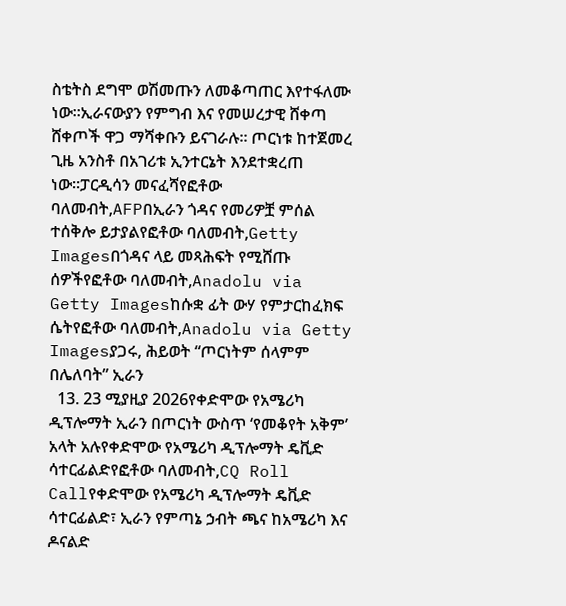ስቴትስ ደግሞ ወሽመጡን ለመቆጣጠር እየተፋለሙ ነው።ኢራናውያን የምግብ እና የመሠረታዊ ሸቀጣ ሸቀጦች ዋጋ ማሻቀቡን ይናገራሉ። ጦርነቱ ከተጀመረ ጊዜ አንስቶ በአገሪቱ ኢንተርኔት እንደተቋረጠ ነው።ፓርዲሳን መናፈሻየፎቶው ባለመብት,AFPበኢራን ጎዳና የመሪዎቿ ምሰል ተሰቅሎ ይታያልየፎቶው ባለመብት,Getty Imagesበጎዳና ላይ መጻሕፍት የሚሸጡ ሰዎችየፎቶው ባለመብት,Anadolu via Getty Imagesከሱቋ ፊት ውሃ የምታርከፈክፍ ሴትየፎቶው ባለመብት,Anadolu via Getty Imagesያጋሩ, ሕይወት “ጦርነትም ሰላምም በሌለባት” ኢራን
  13. 23 ሚያዚያ 2026የቀድሞው የአሜሪካ ዲፕሎማት ኢራን በጦርነት ውስጥ ‘የመቆየት አቅም’ አላት አሉየቀድሞው የአሜሪካ ዲፕሎማት ዴቪድ ሳተርፊልድየፎቶው ባለመብት,CQ Roll Callየቀድሞው የአሜሪካ ዲፕሎማት ዴቪድ ሳተርፊልድ፣ ኢራን የምጣኔ ኃብት ጫና ከአሜሪካ እና ዶናልድ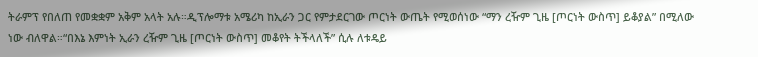ትራምፕ የበለጠ የመቋቋም አቅም አላት አሉ።ዲፕሎማቱ አሜሪካ ከኢራን ጋር የምታደርገው ጦርነት ውጤት የሚወሰነው “ማን ረዥም ጊዜ [ጦርነት ውስጥ] ይቆያል” በሚለው ነው ብለዋል።“በእኔ እምነት ኢራን ረዥም ጊዜ [ጦርነት ውስጥ] መቆየት ትችላለች” ሲሉ ለቱዴይ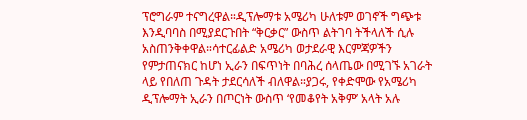ፕሮግራም ተናግረዋል።ዲፕሎማቱ አሜሪካ ሁለቱም ወገኖች ግጭቱ እንዲባባስ በሚያደርጉበት “ቅርቃር” ውስጥ ልትገባ ትችላለች ሲሉ አስጠንቅቀዋል።ሳተርፊልድ አሜሪካ ወታደራዊ እርምጃዎችን የምታጠናክር ከሆነ ኢራን በፍጥነት በባሕረ ሰላጤው በሚገኙ አገራት ላይ የበለጠ ጉዳት ታደርሳለች ብለዋል።ያጋሩ, የቀድሞው የአሜሪካ ዲፕሎማት ኢራን በጦርነት ውስጥ ‘የመቆየት አቅም’ አላት አሉ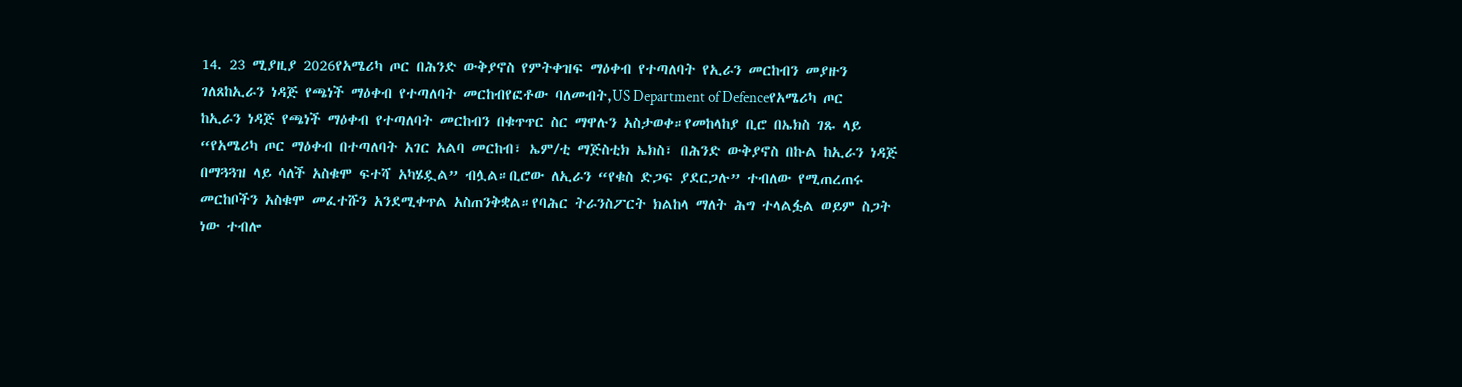14. 23 ሚያዚያ 2026የአሜሪካ ጦር በሕንድ ውቅያኖስ የምትቀዝፍ ማዕቀብ የተጣለባት የኢራን መርከብን መያዙን ገለጸከኢራን ነዳጅ የጫነች ማዕቀብ የተጣለባት መርከብየፎቶው ባለመብት,US Department of Defenceየአሜሪካ ጦር ከኢራን ነዳጅ የጫነች ማዕቀብ የተጣለባት መርከብን በቁጥጥር ስር ማዋሉን አስታወቀ።የመከላከያ ቢሮ በኤክስ ገጹ ላይ “የአሜሪካ ጦር ማዕቀብ በተጣለባት አገር አልባ መርከብ፣ ኤም/ቲ ማጅስቲክ ኤክስ፣ በሕንድ ውቅያኖስ በኩል ከኢራን ነዳጅ በማጓጓዝ ላይ ሳለች አስቁሞ ፍተሻ አካሄዷል” ብሏል።ቢሮው ለኢራን “የቁስ ድጋፍ ያደርጋሉ” ተብለው የሚጠረጠሩ መርከቦችን አስቁሞ መፈተሹን አንደሚቀጥል አስጠንቅቋል።የባሕር ትራንስፖርት ክልከላ ማለት ሕግ ተላልፏል ወይም ስጋት ነው ተብሎ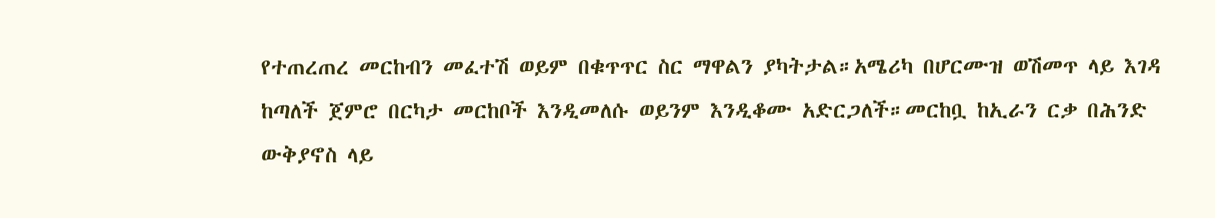የተጠረጠረ መርከብን መፈተሽ ወይም በቁጥጥር ስር ማዋልን ያካትታል።አሜሪካ በሆርሙዝ ወሽመጥ ላይ እገዳ ከጣለች ጀምሮ በርካታ መርከቦች እንዲመለሱ ወይንም እንዲቆሙ አድርጋለች።መርከቧ ከኢራን ርቃ በሕንድ ውቅያኖስ ላይ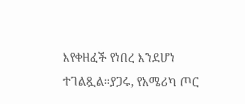እየቀዘፈች የነበረ እንደሆነ ተገልጿል።ያጋሩ, የአሜሪካ ጦር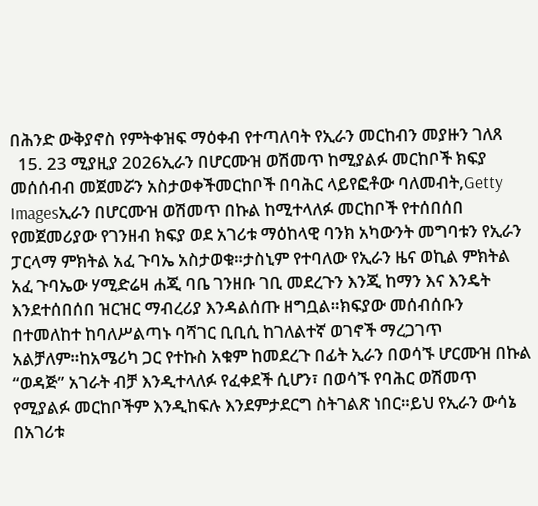በሕንድ ውቅያኖስ የምትቀዝፍ ማዕቀብ የተጣለባት የኢራን መርከብን መያዙን ገለጸ
  15. 23 ሚያዚያ 2026ኢራን በሆርሙዝ ወሽመጥ ከሚያልፉ መርከቦች ክፍያ መሰሰብብ መጀመሯን አስታወቀችመርከቦች በባሕር ላይየፎቶው ባለመብት,Getty Imagesኢራን በሆርሙዝ ወሽመጥ በኩል ከሚተላለፉ መርከቦች የተሰበሰበ የመጀመሪያው የገንዘብ ክፍያ ወደ አገሪቱ ማዕከላዊ ባንክ አካውንት መግባቱን የኢራን ፓርላማ ምክትል አፈ ጉባኤ አስታወቁ።ታስኒም የተባለው የኢራን ዜና ወኪል ምክትል አፈ ጉባኤው ሃሚድሬዛ ሐጂ ባቤ ገንዘቡ ገቢ መደረጉን እንጂ ከማን እና እንዴት እንደተሰበሰበ ዝርዝር ማብረሪያ እንዳልሰጡ ዘግቧል።ክፍያው መሰብሰቡን በተመለከተ ከባለሥልጣኑ ባሻገር ቢቢሲ ከገለልተኛ ወገኖች ማረጋገጥ አልቻለም።ከአሜሪካ ጋር የተኩስ አቁም ከመደረጉ በፊት ኢራን በወሳኙ ሆርሙዝ በኩል “ወዳጅ” አገራት ብቻ እንዲተላለፉ የፈቀደች ሲሆን፣ በወሳኙ የባሕር ወሽመጥ የሚያልፉ መርከቦችም እንዲከፍሉ እንደምታደርግ ስትገልጽ ነበር።ይህ የኢራን ውሳኔ በአገሪቱ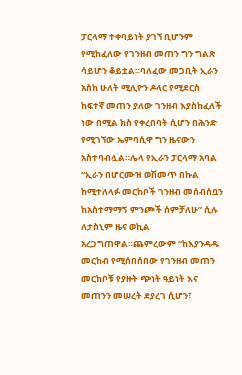ፓርላማ ተቀባይነት ያገኘ ቢሆንም የሚከፈለው የገንዘብ መጠን ግን ግልጽ ሳይሆን ቆይቷል።ባለፈው መጋቢት ኢራን አስከ ሁለት ሚሊዮን ዶላር የሚደርስ ከፍተኛ መጠን ያለው ገንዘብ እያስከፈለች ነው በሚል ክስ የቀረበባት ሲሆን በሕንድ የሚገኘው ኤምባሲዋ ግን ዜናውን አስተባብሏል።ሌላ የኢራን ፓርላማ አባል “ኢራን በሆርሙዝ ወሽመጥ በኩል ከሚተለላፉ መርከቦች ገንዘብ መሰብሰቧን ከአስተማማኝ ምንጮች ሰምቻለሁ” ሲሉ ለታስኒም ዜና ወኪል አረጋግጠዋል።ጨምረውም “ከእያንዳዱ መርከብ የሚሰበሰበው የገንዘብ መጠን መርከቦቹ የያዙት ጭነት ዓይነት እና መጠንን መሠረት ደያረገ ሲሆን፣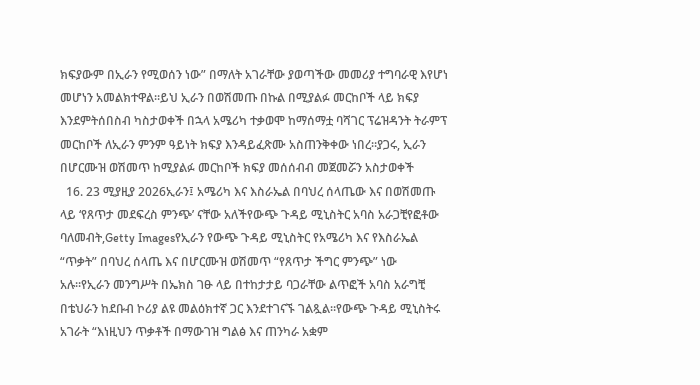ክፍያውም በኢራን የሚወሰን ነው” በማለት አገራቸው ያወጣችው መመሪያ ተግባራዊ እየሆነ መሆነን አመልክተዋል።ይህ ኢራን በወሽመጡ በኩል በሚያልፉ መርከቦች ላይ ክፍያ እንደምትሰበስብ ካስታወቀች በኋላ አሜሪካ ተቃወሞ ከማሰማቷ ባሻገር ፕሬዝዳንት ትራምፕ መርከቦች ለኢራን ምንም ዓይነት ክፍያ እንዳይፈጽሙ አስጠንቅቀው ነበረ።ያጋሩ, ኢራን በሆርሙዝ ወሽመጥ ከሚያልፉ መርከቦች ክፍያ መሰሰብብ መጀመሯን አስታወቀች
  16. 23 ሚያዚያ 2026ኢራን፤ አሜሪካ እና እስራኤል በባህረ ሰላጤው እና በወሽመጡ ላይ ‘የጸጥታ መደፍረስ ምንጭ’ ናቸው አለችየውጭ ጉዳይ ሚኒስትር አባስ አራጋቺየፎቶው ባለመብት,Getty Imagesየኢራን የውጭ ጉዳይ ሚኒስትር የአሜሪካ እና የእስራኤል “ጥቃት” በባህረ ሰላጤ እና በሆርሙዝ ወሽመጥ “የጸጥታ ችግር ምንጭ” ነው አሉ።የኢራን መንግሥት በኤክስ ገፁ ላይ በተከታታይ ባጋራቸው ልጥፎች አባስ አራግቺ በቴህራን ከደቡብ ኮሪያ ልዩ መልዕክተኛ ጋር እንደተገናኙ ገልጿል።የውጭ ጉዳይ ሚኒስትሩ አገራት “እነዚህን ጥቃቶች በማውገዝ ግልፅ እና ጠንካራ አቋም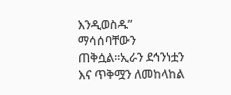እንዲወስዱ” ማሳሰባቸውን ጠቅሷል።ኢራን ደኅንነቷን እና ጥቅሟን ለመከላከል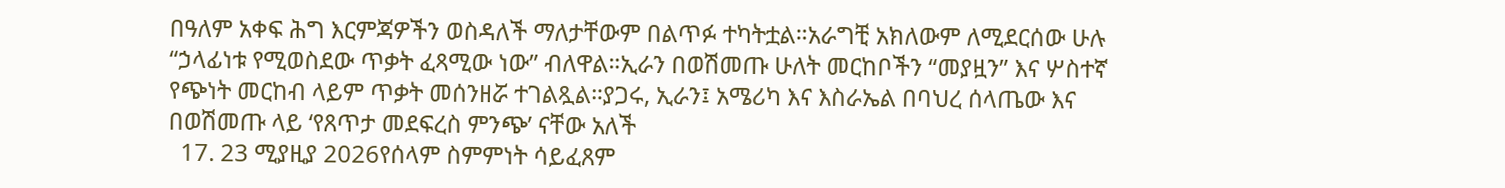በዓለም አቀፍ ሕግ እርምጃዎችን ወስዳለች ማለታቸውም በልጥፉ ተካትቷል።አራግቺ አክለውም ለሚደርሰው ሁሉ “ኃላፊነቱ የሚወስደው ጥቃት ፈጻሚው ነው” ብለዋል።ኢራን በወሽመጡ ሁለት መርከቦችን “መያዟን” እና ሦስተኛ የጭነት መርከብ ላይም ጥቃት መሰንዘሯ ተገልጿል።ያጋሩ, ኢራን፤ አሜሪካ እና እስራኤል በባህረ ሰላጤው እና በወሽመጡ ላይ ‘የጸጥታ መደፍረስ ምንጭ’ ናቸው አለች
  17. 23 ሚያዚያ 2026የሰላም ስምምነት ሳይፈጸም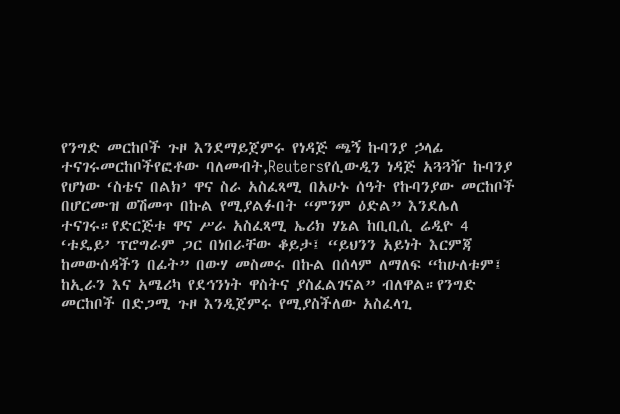የንግድ መርከቦች ጉዞ እንደማይጀምሩ የነዳጅ ጫኝ ኩባንያ ኃላፊ ተናገሩመርከቦችየፎቶው ባለመብት,Reutersየሲውዲን ነዳጅ አጓጓዥ ኩባንያ የሆነው ‘ስቴና በልክ’ ዋና ስራ አስፈጻሚ በአሁኑ ሰዓት የኩባንያው መርከቦች በሆርሙዝ ወሽመጥ በኩል የሚያልፉበት “ምንም ዕድል” እንደሌለ ተናገሩ።የድርጅቱ ዋና ሥራ አስፈጻሚ ኤሪክ ሃኔል ከቢቢሲ ሬዲዮ 4 ‘ቱዴይ’ ፕሮግራም ጋር በነበራቸው ቆይታ፤ “ይህንን አይነት እርምጃ ከመውሰዳችን በፊት” በውሃ መስመሩ በኩል በሰላም ለማለፍ “ከሁለቱም፤ ከኢራን እና አሜሪካ የደኅንነት ዋስትና ያስፈልገናል” ብለዋል።የንግድ መርከቦች በድጋሚ ጉዞ እንዲጀምሩ የሚያስችለው አስፈላጊ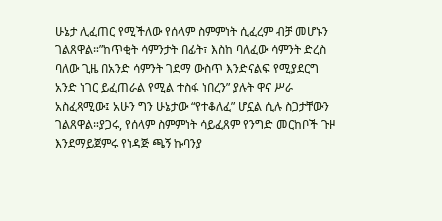ሁኔታ ሊፈጠር የሚችለው የሰላም ስምምነት ሲፈረም ብቻ መሆኑን ገልጸዋል።”ከጥቂት ሳምንታት በፊት፣ እስከ ባለፈው ሳምንት ድረስ ባለው ጊዜ በአንድ ሳምንት ገደማ ውስጥ እንድናልፍ የሚያደርግ አንድ ነገር ይፈጠራል የሚል ተስፋ ነበረን” ያሉት ዋና ሥራ አስፈጻሚው፤ አሁን ግን ሁኔታው “የተቆለፈ” ሆኗል ሲሉ ስጋታቸውን ገልጸዋል።ያጋሩ, የሰላም ስምምነት ሳይፈጸም የንግድ መርከቦች ጉዞ እንደማይጀምሩ የነዳጅ ጫኝ ኩባንያ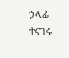ኃላፊ ተናገሩ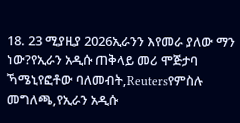18. 23 ሚያዚያ 2026ኢራንን እየመራ ያለው ማን ነው?የኢራን አዲሱ ጠቅላይ መሪ ሞጅታባ ኻሜኒየፎቶው ባለመብት,Reutersየምስሉ መግለጫ,የኢራን አዲሱ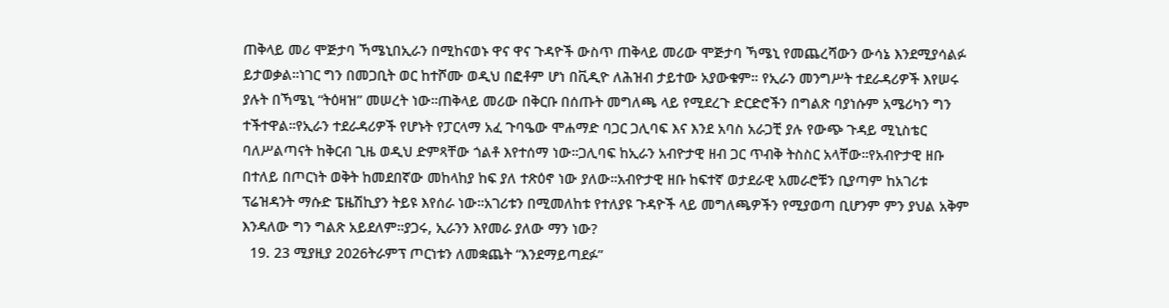ጠቅላይ መሪ ሞጅታባ ኻሜኒበኢራን በሚከናወኑ ዋና ዋና ጉዳዮች ውስጥ ጠቅላይ መሪው ሞጅታባ ኻሜኒ የመጨረሻውን ውሳኔ እንደሚያሳልፉ ይታወቃል።ነገር ግን በመጋቢት ወር ከተሾሙ ወዲህ በፎቶም ሆነ በቪዲዮ ለሕዝብ ታይተው አያውቁም። የኢራን መንግሥት ተደራዳሪዎች እየሠሩ ያሉት በኻሜኒ “ትዕዛዝ” መሠረት ነው።ጠቅላይ መሪው በቅርቡ በሰጡት መግለጫ ላይ የሚደረጉ ድርድሮችን በግልጽ ባያነሱም አሜሪካን ግን ተችተዋል።የኢራን ተደራዳሪዎች የሆኑት የፓርላማ አፈ ጉባዔው ሞሐማድ ባጋር ጋሊባፍ እና እንደ አባስ አራጋቺ ያሉ የውጭ ጉዳይ ሚኒስቴር ባለሥልጣናት ከቅርብ ጊዜ ወዲህ ድምጻቸው ጎልቶ እየተሰማ ነው።ጋሊባፍ ከኢራን አብዮታዊ ዘብ ጋር ጥብቅ ትስስር አላቸው።የአብዮታዊ ዘቡ በተለይ በጦርነት ወቅት ከመደበኛው መከላከያ ከፍ ያለ ተጽዕኖ ነው ያለው።አብዮታዊ ዘቡ ከፍተኛ ወታደራዊ አመራሮቹን ቢያጣም ከአገሪቱ ፕሬዝዳንት ማሱድ ፔዜሽኪያን ትይዩ እየሰራ ነው።አገሪቱን በሚመለከቱ የተለያዩ ጉዳዮች ላይ መግለጫዎችን የሚያወጣ ቢሆንም ምን ያህል አቅም እንዳለው ግን ግልጽ አይደለም።ያጋሩ, ኢራንን እየመራ ያለው ማን ነው?
  19. 23 ሚያዚያ 2026ትራምፕ ጦርነቱን ለመቋጨት “እንደማይጣደፉ”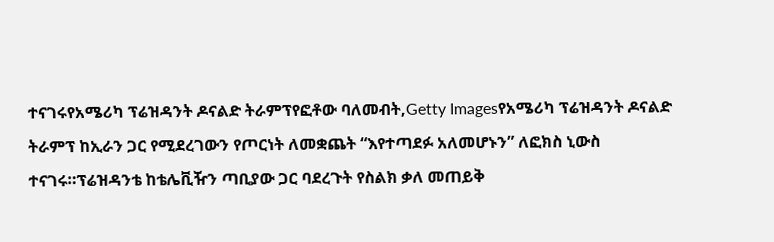ተናገሩየአሜሪካ ፕሬዝዳንት ዶናልድ ትራምፕየፎቶው ባለመብት,Getty Imagesየአሜሪካ ፕሬዝዳንት ዶናልድ ትራምፕ ከኢራን ጋር የሚደረገውን የጦርነት ለመቋጨት “እየተጣደፉ አለመሆኑን” ለፎክስ ኒውስ ተናገሩ።ፕሬዝዳንቴ ከቴሌቪዥን ጣቢያው ጋር ባደረጉት የስልክ ቃለ መጠይቅ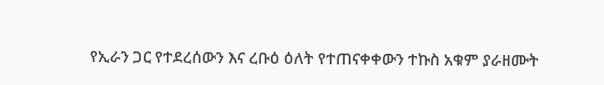የኢራን ጋር የተደረሰውን እና ረቡዕ ዕለት የተጠናቀቀውን ተኩስ አቁም ያራዘሙት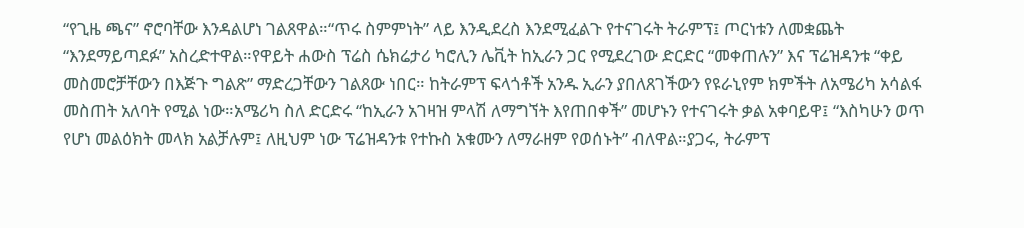“የጊዜ ጫና” ኖሮባቸው እንዳልሆነ ገልጸዋል።“ጥሩ ስምምነት” ላይ እንዲደረስ እንደሚፈልጉ የተናገሩት ትራምፕ፤ ጦርነቱን ለመቋጨት “እንደማይጣደፉ” አስረድተዋል።የዋይት ሐውስ ፕሬስ ሴክሬታሪ ካሮሊን ሌቪት ከኢራን ጋር የሚደረገው ድርድር “መቀጠሉን” እና ፕሬዝዳንቱ “ቀይ መስመሮቻቸውን በእጅጉ ግልጽ” ማድረጋቸውን ገልጸው ነበር። ከትራምፕ ፍላጎቶች አንዱ ኢራን ያበለጸገችውን የዩራኒየም ክምችት ለአሜሪካ አሳልፋ መስጠት አለባት የሚል ነው።አሜሪካ ስለ ድርድሩ “ከኢራን አገዛዝ ምላሽ ለማግኘት እየጠበቀች” መሆኑን የተናገሩት ቃል አቀባይዋ፤ “እስካሁን ወጥ የሆነ መልዕክት መላክ አልቻሉም፤ ለዚህም ነው ፕሬዝዳንቱ የተኩስ አቁሙን ለማራዘም የወሰኑት” ብለዋል።ያጋሩ, ትራምፕ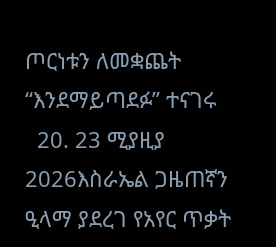ጦርነቱን ለመቋጨት “እንደማይጣደፉ” ተናገሩ
  20. 23 ሚያዚያ 2026እስራኤል ጋዜጠኛን ዒላማ ያደረገ የአየር ጥቃት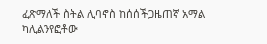ፈጽማለች ስትል ሊባኖስ ከሰሰችጋዜጠኛ አማል ካሊልንየፎቶው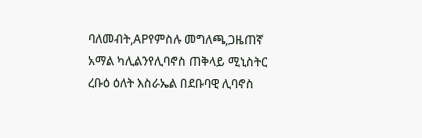ባለመብት,APየምስሉ መግለጫ,ጋዜጠኛ አማል ካሊልንየሊባኖስ ጠቅላይ ሚኒስትር ረቡዕ ዕለት እስራኤል በደቡባዊ ሊባኖስ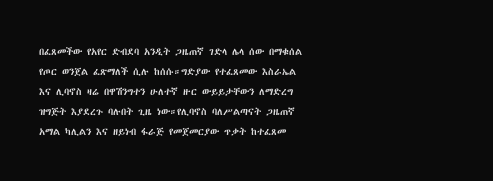በፈጸመችው የአየር ድብደባ አንዲት ጋዜጠኛ ገድላ ሌላ ሰው በማቁሰል የጦር ወንጀል ፈጽማለች ሲሉ ከሰሱ።ግድያው የተፈጸመው እስራኤል እና ሊባኖስ ዛሬ በዋሽንግተን ሁለተኛ ዙር ውይይታቸውን ለማድረግ ዝግጅት እያደረጉ ባሉበት ጊዜ ነው።የሊባኖስ ባለሥልጣናት ጋዜጠኛ አማል ካሊልን እና ዘይነብ ፋራጅ የመጀመርያው ጥቃት ከተፈጸመ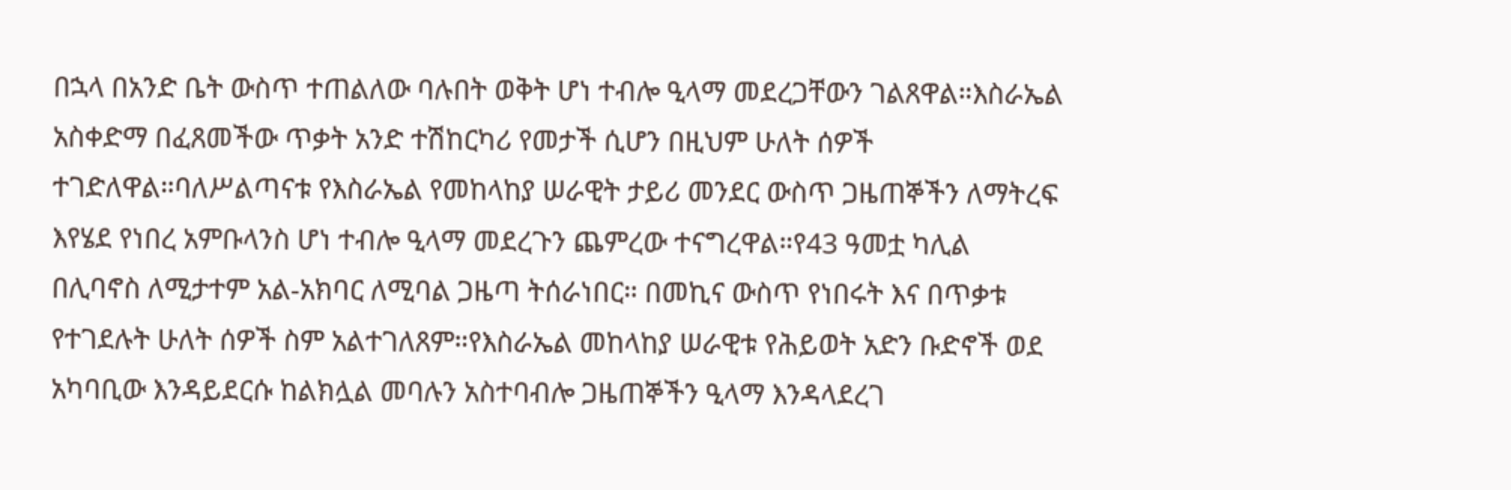በኋላ በአንድ ቤት ውስጥ ተጠልለው ባሉበት ወቅት ሆነ ተብሎ ዒላማ መደረጋቸውን ገልጸዋል።እስራኤል አስቀድማ በፈጸመችው ጥቃት አንድ ተሽከርካሪ የመታች ሲሆን በዚህም ሁለት ሰዎች ተገድለዋል።ባለሥልጣናቱ የእስራኤል የመከላከያ ሠራዊት ታይሪ መንደር ውስጥ ጋዜጠኞችን ለማትረፍ እየሄደ የነበረ አምቡላንስ ሆነ ተብሎ ዒላማ መደረጉን ጨምረው ተናግረዋል።የ43 ዓመቷ ካሊል በሊባኖስ ለሚታተም አል-አክባር ለሚባል ጋዜጣ ትሰራነበር። በመኪና ውስጥ የነበሩት እና በጥቃቱ የተገደሉት ሁለት ሰዎች ስም አልተገለጸም።የእስራኤል መከላከያ ሠራዊቱ የሕይወት አድን ቡድኖች ወደ አካባቢው እንዳይደርሱ ከልክሏል መባሉን አስተባብሎ ጋዜጠኞችን ዒላማ እንዳላደረገ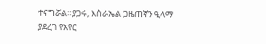ተናግሯል።ያጋሩ, እስራኤል ጋዜጠኛን ዒላማ ያደረገ የአየር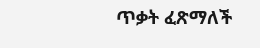ጥቃት ፈጽማለች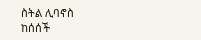ስትል ሊባኖስ ከሰሰች